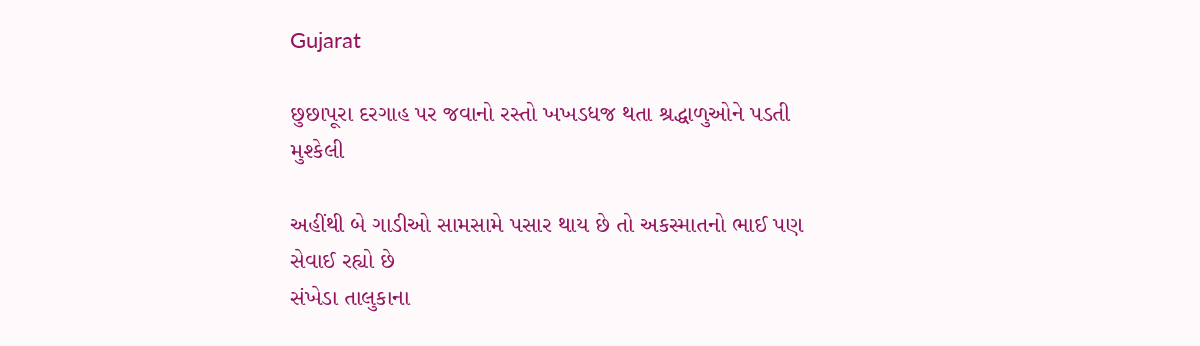Gujarat

છુછાપૂરા દરગાહ પર જવાનો રસ્તો ખખડધજ થતા શ્રદ્ધાળુઓને પડતી મુશ્કેલી

અહીંથી બે ગાડીઓ સામસામે પસાર થાય છે તો અકસ્માતનો ભાઈ પણ સેવાઈ રહ્યો છે
સંખેડા તાલુકાના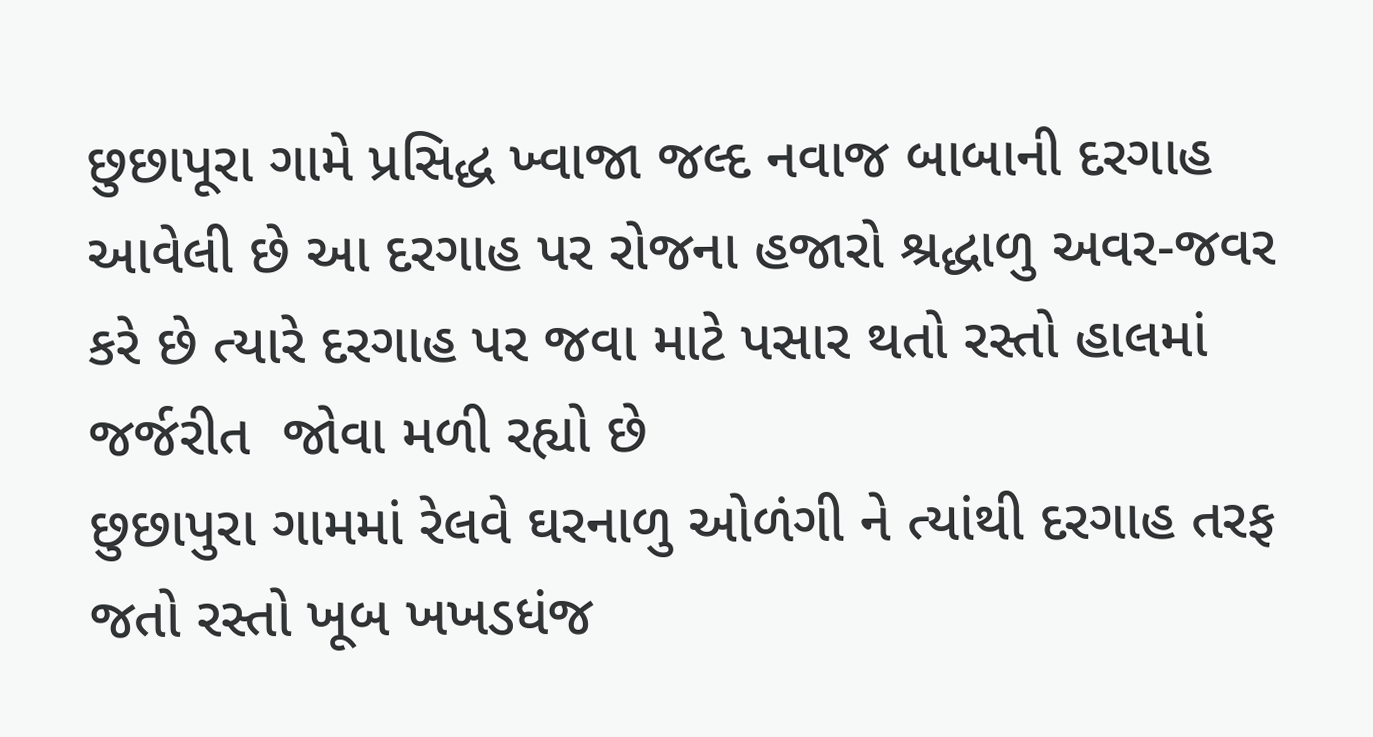છુછાપૂરા ગામે પ્રસિદ્ધ ખ્વાજા જલ્દ નવાજ બાબાની દરગાહ આવેલી છે આ દરગાહ પર રોજના હજારો શ્રદ્ધાળુ અવર-જવર કરે છે ત્યારે દરગાહ પર જવા માટે પસાર થતો રસ્તો હાલમાં જર્જરીત  જોવા મળી રહ્યો છે
છુછાપુરા ગામમાં રેલવે ઘરનાળુ ઓળંગી ને ત્યાંથી દરગાહ તરફ જતો રસ્તો ખૂબ ખખડધંજ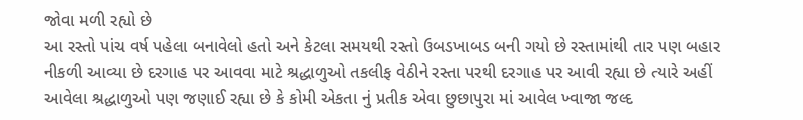જોવા મળી રહ્યો છે
આ રસ્તો પાંચ વર્ષ પહેલા બનાવેલો હતો અને કેટલા સમયથી રસ્તો ઉબડખાબડ બની ગયો છે રસ્તામાંથી તાર પણ બહાર નીકળી આવ્યા છે દરગાહ પર આવવા માટે શ્રદ્ધાળુઓ તકલીફ વેઠીને રસ્તા પરથી દરગાહ પર આવી રહ્યા છે ત્યારે અહીં આવેલા શ્રદ્ધાળુઓ પણ જણાઈ રહ્યા છે કે કોમી એકતા નું પ્રતીક એવા છુછાપુરા માં આવેલ ખ્વાજા જલ્દ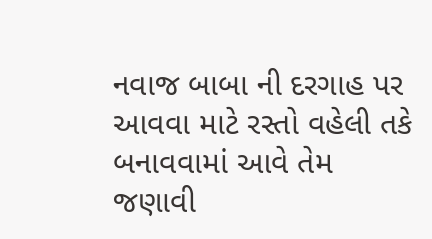નવાજ બાબા ની દરગાહ પર આવવા માટે રસ્તો વહેલી તકે બનાવવામાં આવે તેમ જણાવી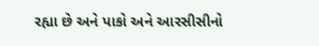રહ્યા છે અને પાકો અને આરસીસીનો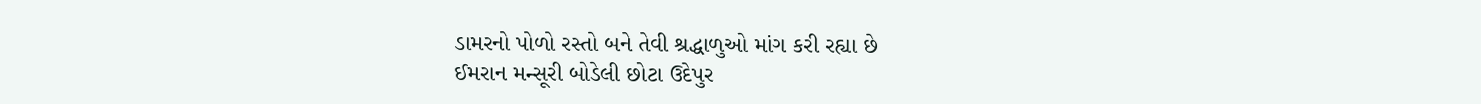ડામરનો પોળો રસ્તો બને તેવી શ્રદ્ધાળુઓ માંગ કરી રહ્યા છે
ઈમરાન મન્સૂરી બોડેલી છોટા ઉદેપુર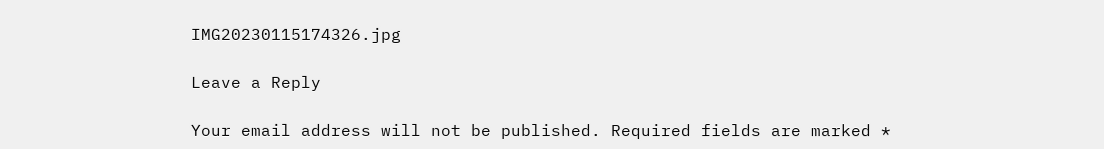IMG20230115174326.jpg

Leave a Reply

Your email address will not be published. Required fields are marked *